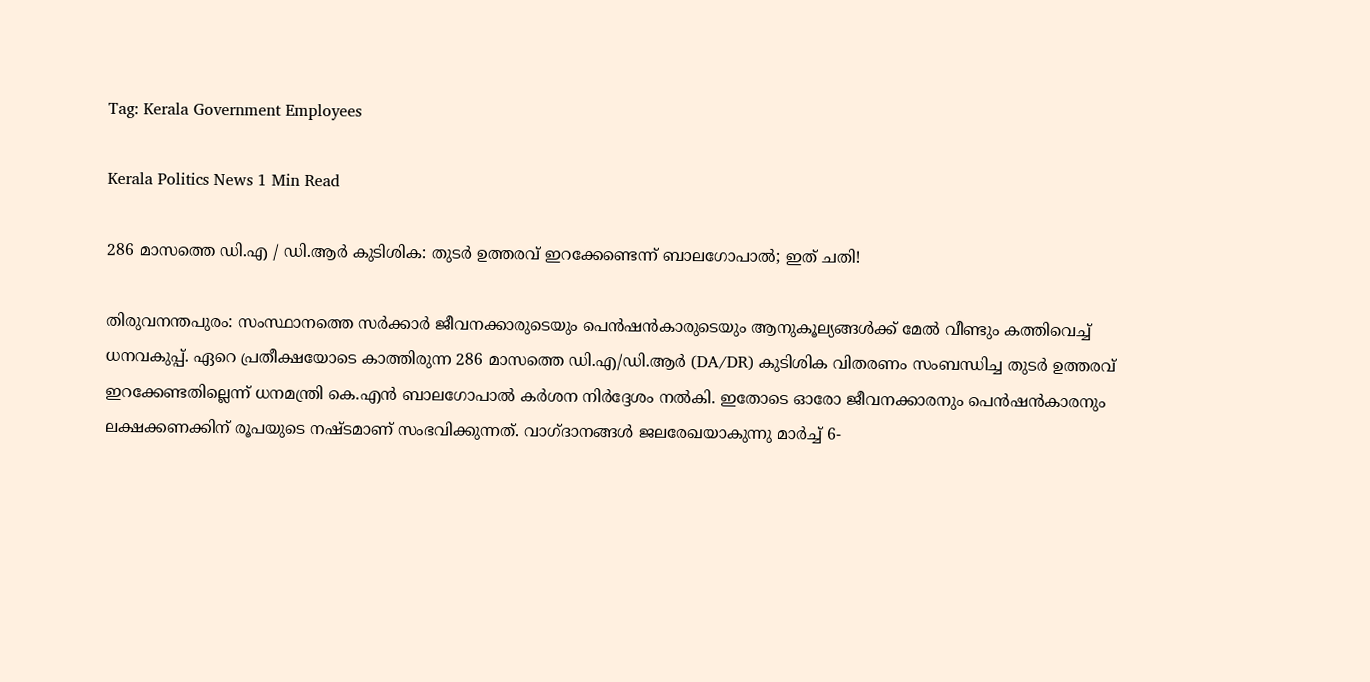Tag: Kerala Government Employees

Kerala Politics News 1 Min Read

286 മാസത്തെ ഡി.എ / ഡി.ആർ കുടിശിക: തുടർ ഉത്തരവ് ഇറക്കേണ്ടെന്ന് ബാലഗോപാൽ; ഇത് ചതി!

തിരുവനന്തപുരം: സംസ്ഥാനത്തെ സർക്കാർ ജീവനക്കാരുടെയും പെൻഷൻകാരുടെയും ആനുകൂല്യങ്ങൾക്ക് മേൽ വീണ്ടും കത്തിവെച്ച് ധനവകുപ്പ്. ഏറെ പ്രതീക്ഷയോടെ കാത്തിരുന്ന 286 മാസത്തെ ഡി.എ/ഡി.ആർ (DA/DR) കുടിശിക വിതരണം സംബന്ധിച്ച തുടർ ഉത്തരവ് ഇറക്കേണ്ടതില്ലെന്ന് ധനമന്ത്രി കെ.എൻ ബാലഗോപാൽ കർശന നിർദ്ദേശം നൽകി. ഇതോടെ ഓരോ ജീവനക്കാരനും പെൻഷൻകാരനും ലക്ഷക്കണക്കിന് രൂപയുടെ നഷ്ടമാണ് സംഭവിക്കുന്നത്. വാഗ്ദാനങ്ങൾ ജലരേഖയാകുന്നു മാർച്ച് 6-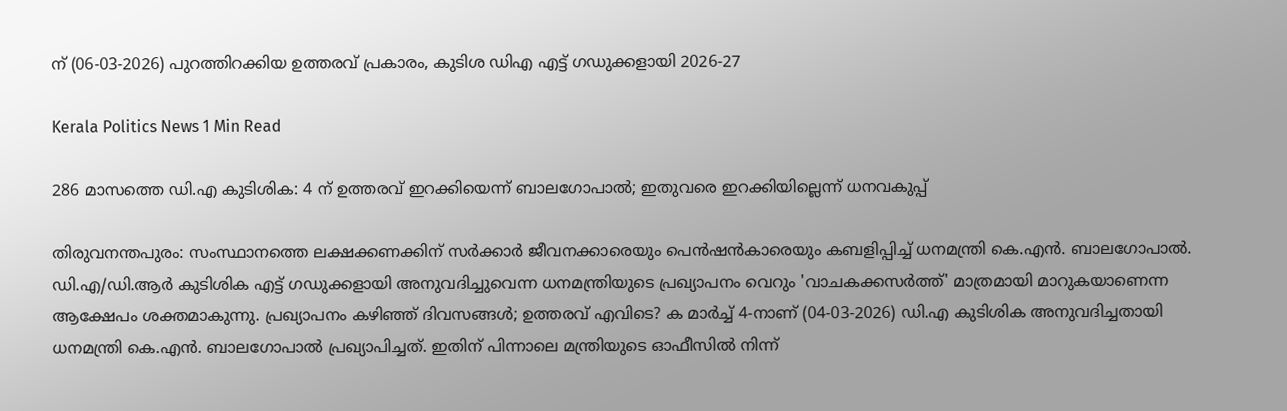ന് (06-03-2026) പുറത്തിറക്കിയ ഉത്തരവ് പ്രകാരം, കുടിശ ഡിഎ എട്ട് ഗഡുക്കളായി 2026-27

Kerala Politics News 1 Min Read

286 മാസത്തെ ഡി.എ കുടിശിക: 4 ന് ഉത്തരവ് ഇറക്കിയെന്ന് ബാലഗോപാൽ; ഇതുവരെ ഇറക്കിയില്ലെന്ന് ധനവകുപ്പ്

തിരുവനന്തപുരം: സംസ്ഥാനത്തെ ലക്ഷക്കണക്കിന് സർക്കാർ ജീവനക്കാരെയും പെൻഷൻകാരെയും കബളിപ്പിച്ച് ധനമന്ത്രി കെ.എൻ. ബാലഗോപാൽ. ഡി.എ/ഡി.ആർ കുടിശിക എട്ട് ഗഡുക്കളായി അനുവദിച്ചുവെന്ന ധനമന്ത്രിയുടെ പ്രഖ്യാപനം വെറും 'വാചകക്കസർത്ത്' മാത്രമായി മാറുകയാണെന്ന ആക്ഷേപം ശക്തമാകുന്നു. പ്രഖ്യാപനം കഴിഞ്ഞ് ദിവസങ്ങൾ; ഉത്തരവ് എവിടെ? ക മാർച്ച് 4-നാണ് (04-03-2026) ഡി.എ കുടിശിക അനുവദിച്ചതായി ധനമന്ത്രി കെ.എൻ. ബാലഗോപാൽ പ്രഖ്യാപിച്ചത്. ഇതിന് പിന്നാലെ മന്ത്രിയുടെ ഓഫീസിൽ നിന്ന്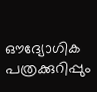ഔദ്യോഗിക പത്രക്കുറിപ്പും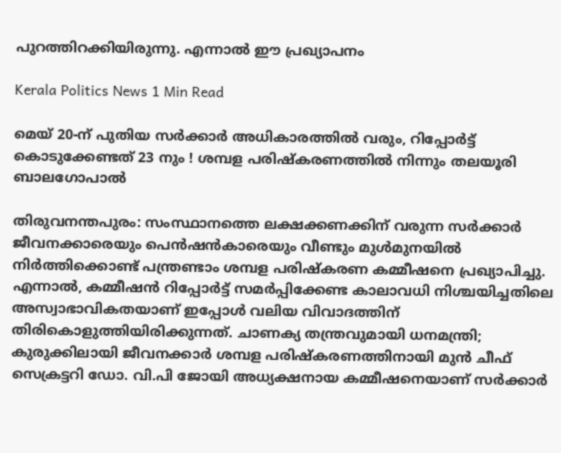പുറത്തിറക്കിയിരുന്നു. എന്നാൽ ഈ പ്രഖ്യാപനം

Kerala Politics News 1 Min Read

മെയ് 20-ന് പുതിയ സർക്കാർ അധികാരത്തിൽ വരും, റിപ്പോർട്ട് കൊടുക്കേണ്ടത് 23 നും ! ശമ്പള പരിഷ്കരണത്തിൽ നിന്നും തലയൂരി ബാലഗോപാൽ

തിരുവനന്തപുരം: സംസ്ഥാനത്തെ ലക്ഷക്കണക്കിന് വരുന്ന സർക്കാർ ജീവനക്കാരെയും പെൻഷൻകാരെയും വീണ്ടും മുൾമുനയിൽ നിർത്തിക്കൊണ്ട് പന്ത്രണ്ടാം ശമ്പള പരിഷ്കരണ കമ്മീഷനെ പ്രഖ്യാപിച്ചു. എന്നാൽ, കമ്മീഷൻ റിപ്പോർട്ട് സമർപ്പിക്കേണ്ട കാലാവധി നിശ്ചയിച്ചതിലെ അസ്വാഭാവികതയാണ് ഇപ്പോൾ വലിയ വിവാദത്തിന് തിരികൊളുത്തിയിരിക്കുന്നത്. ചാണക്യ തന്ത്രവുമായി ധനമന്ത്രി; കുരുക്കിലായി ജീവനക്കാർ ശമ്പള പരിഷ്കരണത്തിനായി മുൻ ചീഫ് സെക്രട്ടറി ഡോ. വി.പി ജോയി അധ്യക്ഷനായ കമ്മീഷനെയാണ് സർക്കാർ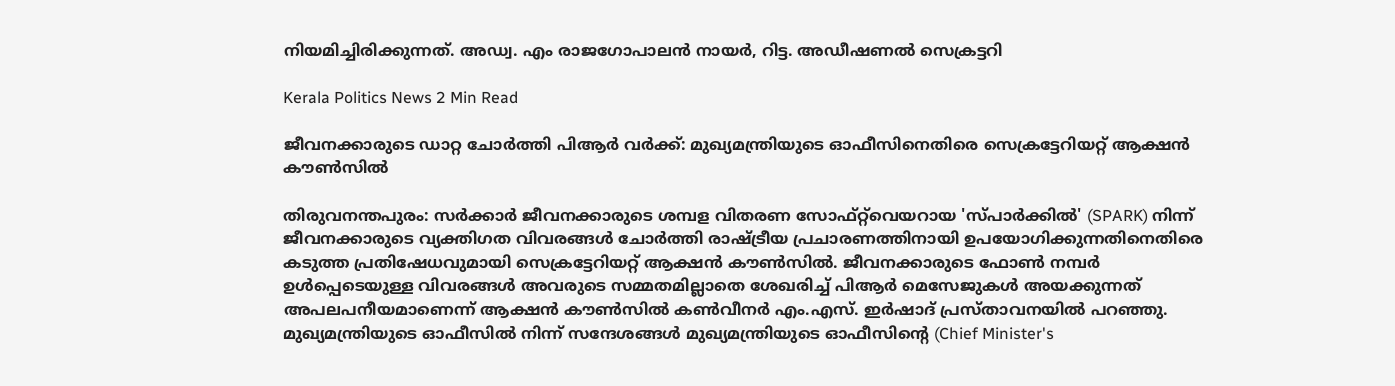നിയമിച്ചിരിക്കുന്നത്. അഡ്വ. എം രാജഗോപാലൻ നായർ, റിട്ട. അഡീഷണൽ സെക്രട്ടറി

Kerala Politics News 2 Min Read

ജീവനക്കാരുടെ ഡാറ്റ ചോർത്തി പിആർ വർക്ക്: മുഖ്യമന്ത്രിയുടെ ഓഫീസിനെതിരെ സെക്രട്ടേറിയറ്റ് ആക്ഷൻ കൗൺസിൽ

തിരുവനന്തപുരം: സർക്കാർ ജീവനക്കാരുടെ ശമ്പള വിതരണ സോഫ്റ്റ്‌വെയറായ 'സ്പാർക്കിൽ' (SPARK) നിന്ന് ജീവനക്കാരുടെ വ്യക്തിഗത വിവരങ്ങൾ ചോർത്തി രാഷ്ട്രീയ പ്രചാരണത്തിനായി ഉപയോഗിക്കുന്നതിനെതിരെ കടുത്ത പ്രതിഷേധവുമായി സെക്രട്ടേറിയറ്റ് ആക്ഷൻ കൗൺസിൽ. ജീവനക്കാരുടെ ഫോൺ നമ്പർ ഉൾപ്പെടെയുള്ള വിവരങ്ങൾ അവരുടെ സമ്മതമില്ലാതെ ശേഖരിച്ച് പിആർ മെസേജുകൾ അയക്കുന്നത് അപലപനീയമാണെന്ന് ആക്ഷൻ കൗൺസിൽ കൺവീനർ എം.എസ്. ഇർഷാദ് പ്രസ്താവനയിൽ പറഞ്ഞു. മുഖ്യമന്ത്രിയുടെ ഓഫീസിൽ നിന്ന് സന്ദേശങ്ങൾ മുഖ്യമന്ത്രിയുടെ ഓഫീസിന്റെ (Chief Minister's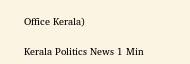Office Kerala)

Kerala Politics News 1 Min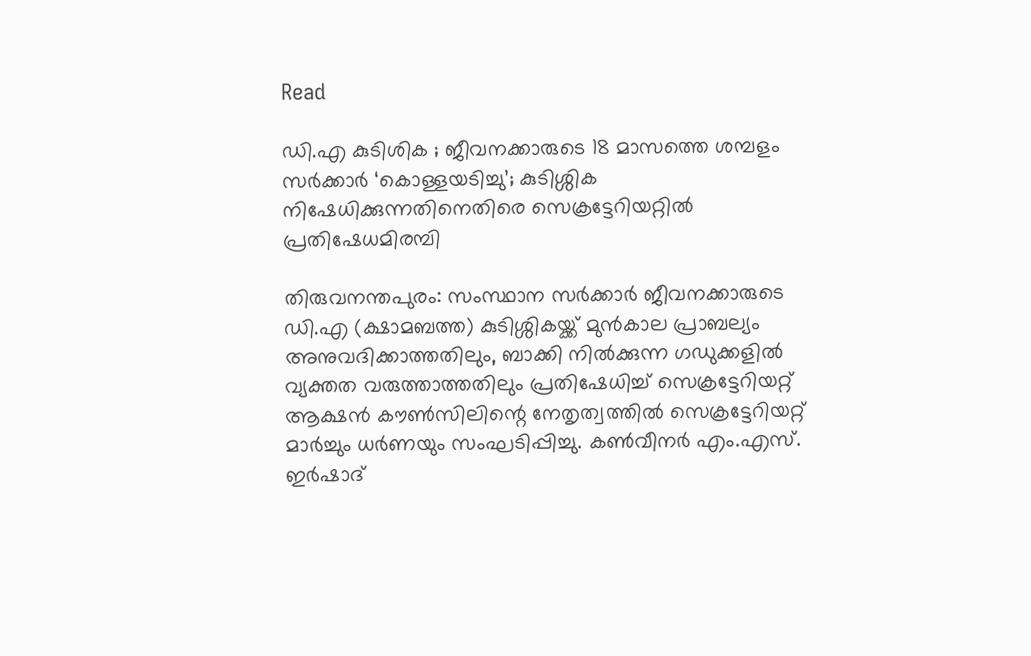Read

ഡി.എ കുടിശിക ; ജീവനക്കാരുടെ 18 മാസത്തെ ശമ്പളം സർക്കാർ ‘കൊള്ളയടിച്ചു’; കുടിശ്ശിക നിഷേധിക്കുന്നതിനെതിരെ സെക്രട്ടേറിയറ്റിൽ പ്രതിഷേധമിരമ്പി

തിരുവനന്തപുരം: സംസ്ഥാന സർക്കാർ ജീവനക്കാരുടെ ഡി.എ (ക്ഷാമബത്ത) കുടിശ്ശികയ്ക്ക് മുൻകാല പ്രാബല്യം അനുവദിക്കാത്തതിലും, ബാക്കി നിൽക്കുന്ന ഗഡുക്കളിൽ വ്യക്തത വരുത്താത്തതിലും പ്രതിഷേധിച്ച് സെക്രട്ടേറിയറ്റ് ആക്ഷൻ കൗൺസിലിന്റെ നേതൃത്വത്തിൽ സെക്രട്ടേറിയറ്റ് മാർച്ചും ധർണയും സംഘടിപ്പിച്ചു. കൺവീനർ എം.എസ്. ഇർഷാദ്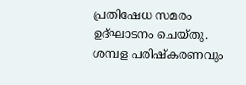പ്രതിഷേധ സമരം ഉദ്ഘാടനം ചെയ്തു. ശമ്പള പരിഷ്കരണവും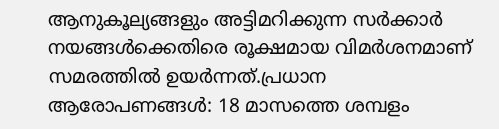ആനുകൂല്യങ്ങളും അട്ടിമറിക്കുന്ന സർക്കാർ നയങ്ങൾക്കെതിരെ രൂക്ഷമായ വിമർശനമാണ് സമരത്തിൽ ഉയർന്നത്.പ്രധാന ആരോപണങ്ങൾ: 18 മാസത്തെ ശമ്പളം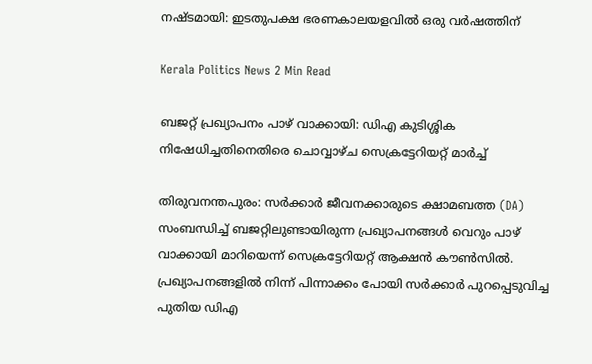നഷ്ടമായി: ഇടതുപക്ഷ ഭരണകാലയളവിൽ ഒരു വർഷത്തിന്

Kerala Politics News 2 Min Read

ബജറ്റ് പ്രഖ്യാപനം പാഴ് വാക്കായി: ഡിഎ കുടിശ്ശിക നിഷേധിച്ചതിനെതിരെ ചൊവ്വാഴ്ച സെക്രട്ടേറിയറ്റ് മാർച്ച്

തിരുവനന്തപുരം: സർക്കാർ ജീവനക്കാരുടെ ക്ഷാമബത്ത (DA) സംബന്ധിച്ച് ബജറ്റിലുണ്ടായിരുന്ന പ്രഖ്യാപനങ്ങൾ വെറും പാഴ് വാക്കായി മാറിയെന്ന് സെക്രട്ടേറിയറ്റ് ആക്ഷൻ കൗൺസിൽ. പ്രഖ്യാപനങ്ങളിൽ നിന്ന് പിന്നാക്കം പോയി സർക്കാർ പുറപ്പെടുവിച്ച പുതിയ ഡിഎ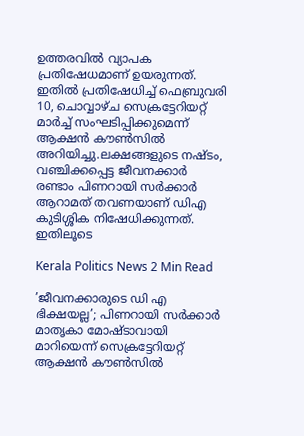ഉത്തരവിൽ വ്യാപക പ്രതിഷേധമാണ് ഉയരുന്നത്. ഇതിൽ പ്രതിഷേധിച്ച് ഫെബ്രുവരി 10, ചൊവ്വാഴ്ച സെക്രട്ടേറിയറ്റ് മാർച്ച് സംഘടിപ്പിക്കുമെന്ന് ആക്ഷൻ കൗൺസിൽ അറിയിച്ചു.ലക്ഷങ്ങളുടെ നഷ്ടം, വഞ്ചിക്കപ്പെട്ട ജീവനക്കാർ രണ്ടാം പിണറായി സർക്കാർ ആറാമത് തവണയാണ് ഡിഎ കുടിശ്ശിക നിഷേധിക്കുന്നത്. ഇതിലൂടെ

Kerala Politics News 2 Min Read

’ജീവനക്കാരുടെ ഡി എ ഭിക്ഷയല്ല’; പിണറായി സർക്കാർ മാതൃകാ മോഷ്ടാവായി മാറിയെന്ന് സെക്രട്ടേറിയറ്റ് ആക്ഷൻ കൗൺസിൽ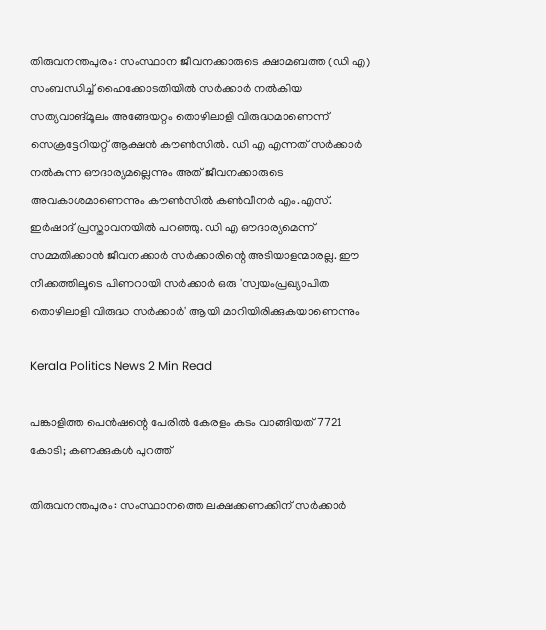തിരുവനന്തപുരം: സംസ്ഥാന ജീവനക്കാരുടെ ക്ഷാമബത്ത (ഡി എ) സംബന്ധിച്ച് ഹൈക്കോടതിയിൽ സർക്കാർ നൽകിയ സത്യവാങ്മൂലം അങ്ങേയറ്റം തൊഴിലാളി വിരുദ്ധമാണെന്ന് സെക്രട്ടേറിയറ്റ് ആക്ഷൻ കൗൺസിൽ. ഡി എ എന്നത് സർക്കാർ നൽകുന്ന ഔദാര്യമല്ലെന്നും അത് ജീവനക്കാരുടെ അവകാശമാണെന്നും കൗൺസിൽ കൺവീനർ എം.എസ്. ഇർഷാദ് പ്രസ്താവനയിൽ പറഞ്ഞു. ഡി എ ഔദാര്യമെന്ന് സമ്മതിക്കാൻ ജീവനക്കാർ സർക്കാരിന്റെ അടിയാളന്മാരല്ല. ഈ നീക്കത്തിലൂടെ പിണറായി സർക്കാർ ഒരു 'സ്വയംപ്രഖ്യാപിത തൊഴിലാളി വിരുദ്ധ സർക്കാർ' ആയി മാറിയിരിക്കുകയാണെന്നും

Kerala Politics News 2 Min Read

പങ്കാളിത്ത പെൻഷന്റെ പേരിൽ കേരളം കടം വാങ്ങിയത് 7721 കോടി; കണക്കുകൾ പുറത്ത്

തിരുവനന്തപുരം: സംസ്ഥാനത്തെ ലക്ഷക്കണക്കിന് സർക്കാർ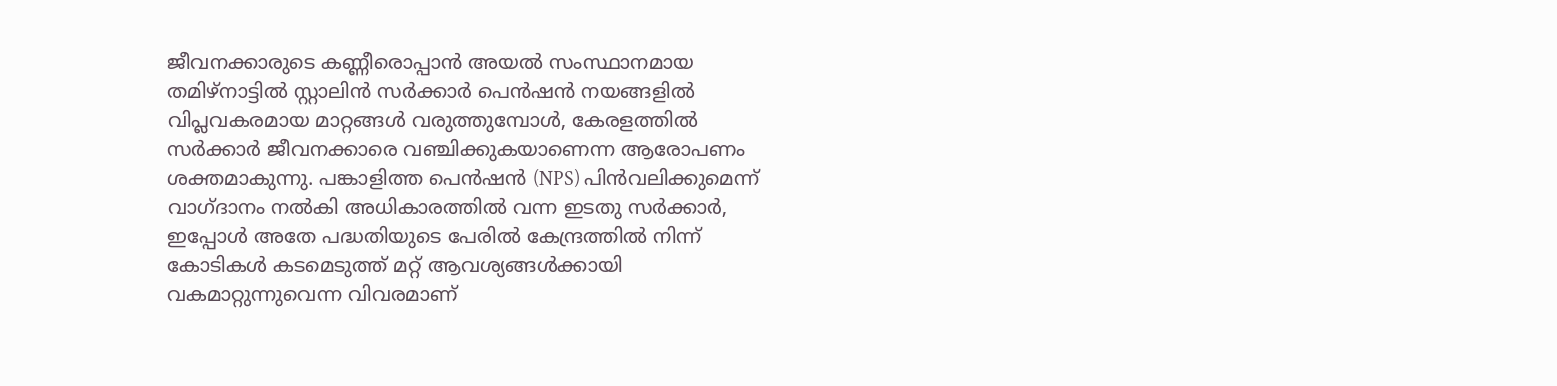ജീവനക്കാരുടെ കണ്ണീരൊപ്പാൻ അയൽ സംസ്ഥാനമായ തമിഴ്‌നാട്ടിൽ സ്റ്റാലിൻ സർക്കാർ പെൻഷൻ നയങ്ങളിൽ വിപ്ലവകരമായ മാറ്റങ്ങൾ വരുത്തുമ്പോൾ, കേരളത്തിൽ സർക്കാർ ജീവനക്കാരെ വഞ്ചിക്കുകയാണെന്ന ആരോപണം ശക്തമാകുന്നു. പങ്കാളിത്ത പെൻഷൻ (NPS) പിൻവലിക്കുമെന്ന് വാഗ്ദാനം നൽകി അധികാരത്തിൽ വന്ന ഇടതു സർക്കാർ, ഇപ്പോൾ അതേ പദ്ധതിയുടെ പേരിൽ കേന്ദ്രത്തിൽ നിന്ന് കോടികൾ കടമെടുത്ത് മറ്റ് ആവശ്യങ്ങൾക്കായി വകമാറ്റുന്നുവെന്ന വിവരമാണ്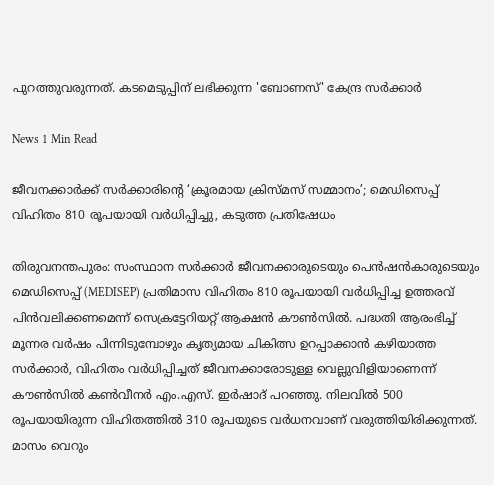പുറത്തുവരുന്നത്. കടമെടുപ്പിന് ലഭിക്കുന്ന 'ബോണസ്' കേന്ദ്ര സർക്കാർ

News 1 Min Read

ജീവനക്കാർക്ക് സർക്കാരിന്റെ ‘ക്രൂരമായ ക്രിസ്മസ് സമ്മാനം’; മെഡിസെപ്പ് വിഹിതം 810 രൂപയായി വർധിപ്പിച്ചു, കടുത്ത പ്രതിഷേധം

തിരുവനന്തപുരം: സംസ്ഥാന സർക്കാർ ജീവനക്കാരുടെയും പെൻഷൻകാരുടെയും മെഡിസെപ്പ് (MEDISEP) പ്രതിമാസ വിഹിതം 810 രൂപയായി വർധിപ്പിച്ച ഉത്തരവ് പിൻവലിക്കണമെന്ന് സെക്രട്ടേറിയറ്റ് ആക്ഷൻ കൗൺസിൽ. പദ്ധതി ആരംഭിച്ച് മൂന്നര വർഷം പിന്നിടുമ്പോഴും കൃത്യമായ ചികിത്സ ഉറപ്പാക്കാൻ കഴിയാത്ത സർക്കാർ, വിഹിതം വർധിപ്പിച്ചത് ജീവനക്കാരോടുള്ള വെല്ലുവിളിയാണെന്ന് കൗൺസിൽ കൺവീനർ എം.എസ്. ഇർഷാദ് പറഞ്ഞു. നിലവിൽ 500 രൂപയായിരുന്ന വിഹിതത്തിൽ 310 രൂപയുടെ വർധനവാണ് വരുത്തിയിരിക്കുന്നത്. മാസം വെറും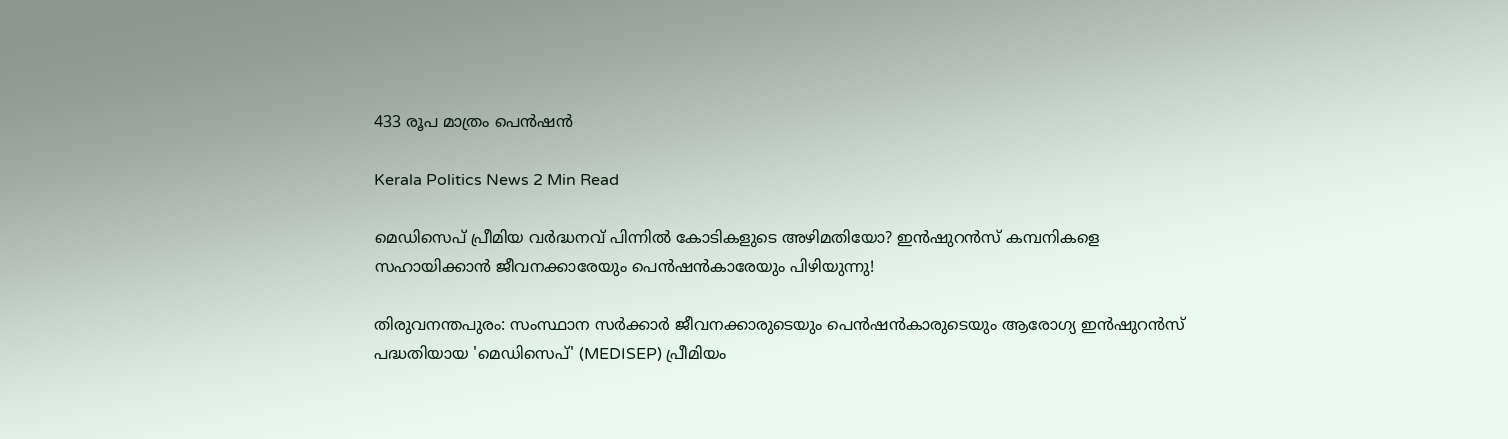433 രൂപ മാത്രം പെൻഷൻ

Kerala Politics News 2 Min Read

മെഡിസെപ് പ്രീമിയ വർദ്ധനവ് പിന്നിൽ കോടികളുടെ അഴിമതിയോ? ഇൻഷുറൻസ് കമ്പനികളെ സഹായിക്കാൻ ജീവനക്കാരേയും പെൻഷൻകാരേയും പിഴിയുന്നു!

തിരുവനന്തപുരം: സംസ്ഥാന സർക്കാർ ജീവനക്കാരുടെയും പെൻഷൻകാരുടെയും ആരോഗ്യ ഇൻഷുറൻസ് പദ്ധതിയായ 'മെഡിസെപ്' (MEDISEP) പ്രീമിയം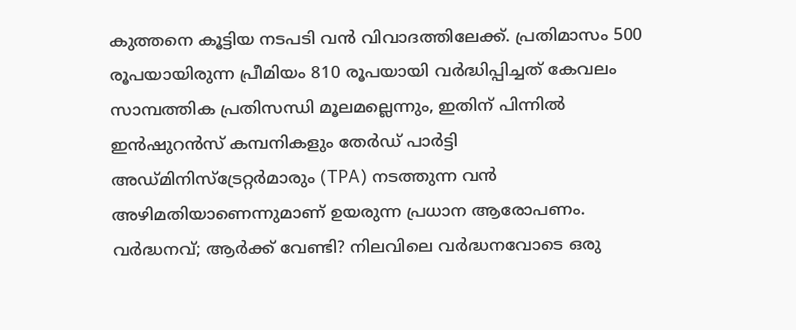കുത്തനെ കൂട്ടിയ നടപടി വൻ വിവാദത്തിലേക്ക്. പ്രതിമാസം 500 രൂപയായിരുന്ന പ്രീമിയം 810 രൂപയായി വർദ്ധിപ്പിച്ചത് കേവലം സാമ്പത്തിക പ്രതിസന്ധി മൂലമല്ലെന്നും, ഇതിന് പിന്നിൽ ഇൻഷുറൻസ് കമ്പനികളും തേർഡ് പാർട്ടി അഡ്മിനിസ്‌ട്രേറ്റർമാരും (TPA) നടത്തുന്ന വൻ അഴിമതിയാണെന്നുമാണ് ഉയരുന്ന പ്രധാന ആരോപണം. വർദ്ധനവ്; ആർക്ക് വേണ്ടി? നിലവിലെ വർദ്ധനവോടെ ഒരു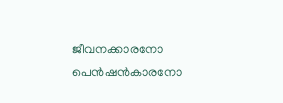ജീവനക്കാരനോ പെൻഷൻകാരനോ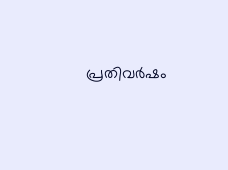പ്രതിവർഷം